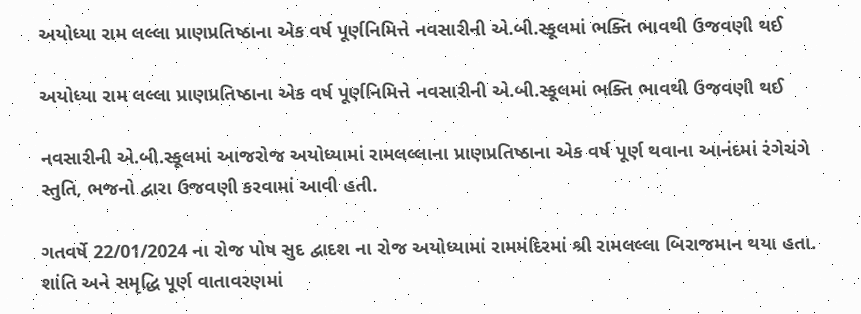અયોધ્યા રામ લલ્લા પ્રાણપ્રતિષ્ઠાના એક વર્ષ પૂર્ણનિમિત્તે નવસારીની એ.બી.સ્કૂલમાં ભક્તિ ભાવથી ઉજવણી થઈ

અયોધ્યા રામ લલ્લા પ્રાણપ્રતિષ્ઠાના એક વર્ષ પૂર્ણનિમિત્તે નવસારીની એ.બી.સ્કૂલમાં ભક્તિ ભાવથી ઉજવણી થઈ

નવસારીની એ.બી.સ્કૂલમાં આજરોજ અયોધ્યામાં રામલલ્લાના પ્રાણપ્રતિષ્ઠાના એક વર્ષ પૂર્ણ થવાના આનંદમાં રંગેચંગે સ્તુતિ, ભજનો દ્વારા ઉજવણી કરવામાં આવી હતી.

ગતવર્ષે 22/01/2024 ના રોજ પોષ સુદ દ્વાદશ ના રોજ અયોધ્યામાં રામમંદિરમાં શ્રી રામલલ્લા બિરાજમાન થયા હતા. શાંતિ અને સમૃદ્ધિ પૂર્ણ વાતાવરણમાં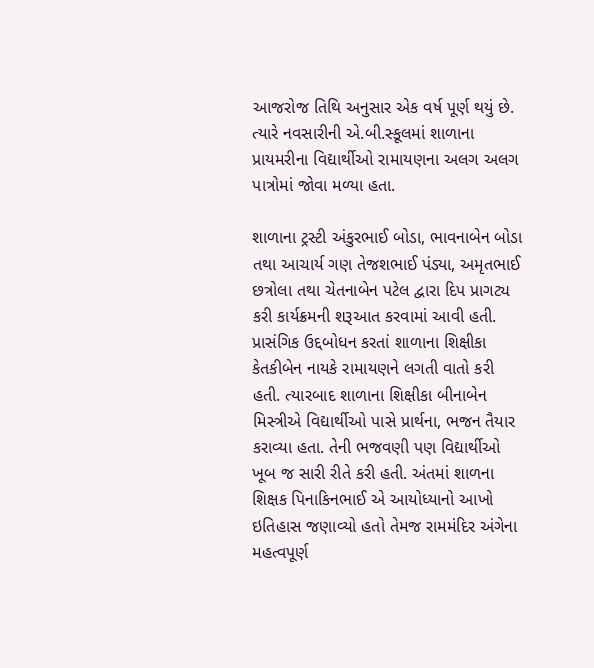આજરોજ તિથિ અનુસાર એક વર્ષ પૂર્ણ થયું છે. ત્યારે નવસારીની એ.બી.સ્કૂલમાં શાળાના પ્રાયમરીના વિદ્યાર્થીઓ રામાયણના અલગ અલગ પાત્રોમાં જોવા મળ્યા હતા.

શાળાના ટ્રસ્ટી અંકુરભાઈ બોડા, ભાવનાબેન બોડા તથા આચાર્ય ગણ તેજશભાઈ પંડ્યા, અમૃતભાઈ છત્રોલા તથા ચેતનાબેન પટેલ દ્વારા દિપ પ્રાગટ્ય કરી કાર્યક્રમની શરૂઆત કરવામાં આવી હતી. પ્રાસંગિક ઉદ્દબોધન કરતાં શાળાના શિક્ષીકા કેતકીબેન નાયકે રામાયણને લગતી વાતો કરી હતી. ત્યારબાદ શાળાના શિક્ષીકા બીનાબેન મિસ્ત્રીએ વિદ્યાર્થીઓ પાસે પ્રાર્થના, ભજન તૈયાર કરાવ્યા હતા. તેની ભજવણી પણ વિદ્યાર્થીઓ ખૂબ જ સારી રીતે કરી હતી. અંતમાં શાળના શિક્ષક પિનાકિનભાઈ એ આયોધ્યાનો આખો ઇતિહાસ જણાવ્યો હતો તેમજ રામમંદિર અંગેના મહત્વપૂર્ણ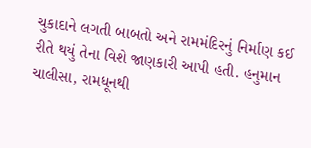ચુકાદાને લગતી બાબતો અને રામમંદિરનું નિર્માણ કઈ રીતે થયું તેના વિશે જાણકારી આપી હતી. હનુમાન ચાલીસા, રામધૂનથી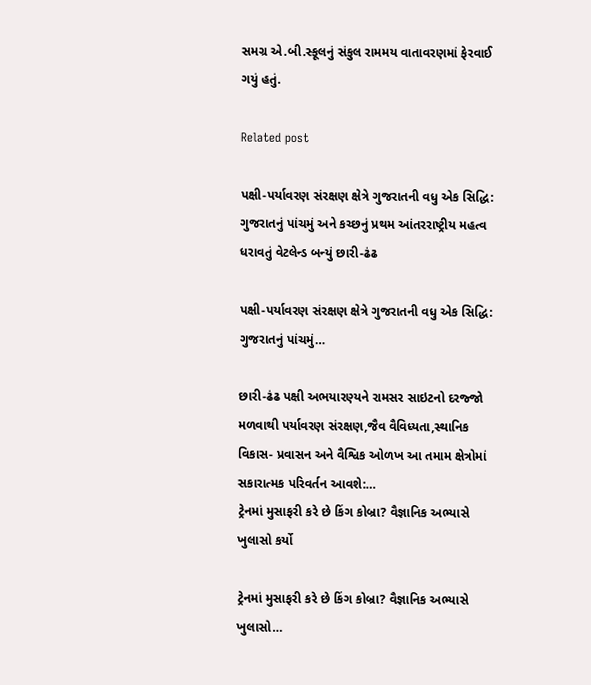સમગ્ર એ.બી.સ્કૂલનું સંકુલ રામમય વાતાવરણમાં ફેરવાઈ ગયું હતું.

Related post

પક્ષી-પર્યાવરણ સંરક્ષણ ક્ષેત્રે ગુજરાતની વધુ એક સિદ્ધિ: ગુજરાતનું પાંચમું અને કચ્છનું પ્રથમ આંતરરાષ્ટ્રીય મહત્વ ધરાવતું વેટલેન્ડ બન્યું છારી-ઢંઢ

પક્ષી-પર્યાવરણ સંરક્ષણ ક્ષેત્રે ગુજરાતની વધુ એક સિદ્ધિ: ગુજરાતનું પાંચમું…

છારી-ઢંઢ પક્ષી અભયારણ્યને રામસર સાઇટનો દરજ્જો મળવાથી પર્યાવરણ સંરક્ષણ,જૈવ વૈવિધ્યતા,સ્થાનિક વિકાસ- પ્રવાસન અને વૈશ્વિક ઓળખ આ તમામ ક્ષેત્રોમાં સકારાત્મક પરિવર્તન આવશે:…
ટ્રેનમાં મુસાફરી કરે છે કિંગ કોબ્રા? વૈજ્ઞાનિક અભ્યાસે ખુલાસો કર્યો

ટ્રેનમાં મુસાફરી કરે છે કિંગ કોબ્રા? વૈજ્ઞાનિક અભ્યાસે ખુલાસો…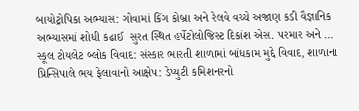બાયોટ્રોપિકા અભ્યાસ: ગોવામાં કિંગ કોબ્રા અને રેલવે વચ્ચે અજાણ કડી વૈજ્ઞાનિક અભ્યાસમાં શોધી કઢાઈ  સુરત સ્થિત હર્પેટોલોજિસ્ટ દિકાંશ એસ. પરમાર અને …
સ્કૂલ ટોયલેટ બ્લોક વિવાદ: સંસ્કાર ભારતી શાળામાં બાંધકામ મુદ્દે વિવાદ, શાળાના પ્રિન્સિપાલે ભય ફેલાવાનો આક્ષેપ: ડેપ્યુટી કમિશનરનો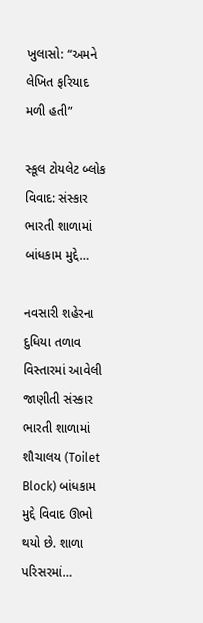ખુલાસો: “અમને લેખિત ફરિયાદ મળી હતી”

સ્કૂલ ટોયલેટ બ્લોક વિવાદ: સંસ્કાર ભારતી શાળામાં બાંધકામ મુદ્દે…

નવસારી શહેરના દુધિયા તળાવ વિસ્તારમાં આવેલી જાણીતી સંસ્કાર ભારતી શાળામાં શૌચાલય (Toilet Block) બાંધકામ મુદ્દે વિવાદ ઊભો થયો છે. શાળા પરિસરમાં…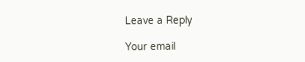Leave a Reply

Your email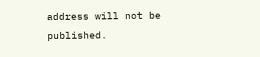address will not be published.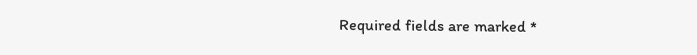Required fields are marked *